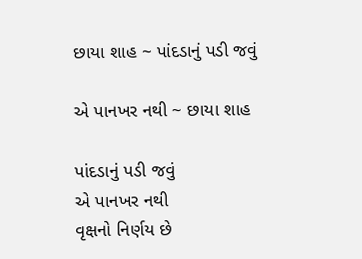છાયા શાહ ~ પાંદડાનું પડી જવું

એ પાનખર નથી ~ છાયા શાહ

પાંદડાનું પડી જવું
એ પાનખર નથી
વૃક્ષનો નિર્ણય છે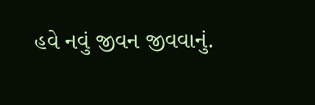હવે નવું જીવન જીવવાનું.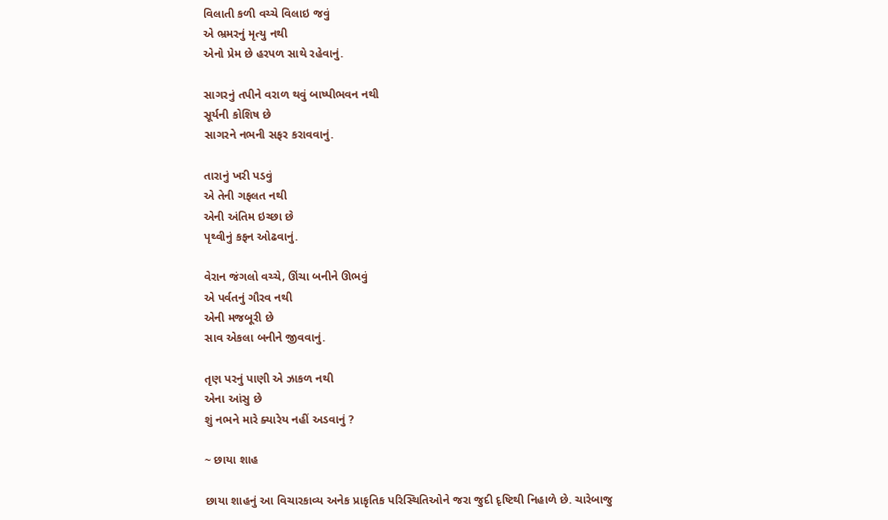વિલાતી કળી વચ્ચે વિલાઇ જવું
એ ભ્રમરનું મૃત્યુ નથી
એનો પ્રેમ છે હરપળ સાથે રહેવાનું.

સાગરનું તપીને વરાળ થવું બાષ્પીભવન નથી
સૂર્યની કોશિષ છે
સાગરને નભની સફર કરાવવાનું.

તારાનું ખરી પડવું
એ તેની ગફલત નથી
એની અંતિમ ઇચ્છા છે
પૃથ્વીનું કફન ઓઢવાનું.

વેરાન જંગલો વચ્ચે, ઊંચા બનીને ઊભવું
એ પર્વતનું ગૌરવ નથી
એની મજબૂરી છે
સાવ એકલા બનીને જીવવાનું.

તૃણ પરનું પાણી એ ઝાકળ નથી
એના આંસુ છે
શું નભને મારે ક્યારેય નહીં અડવાનું ?

~ છાયા શાહ

છાયા શાહનું આ વિચારકાવ્ય અનેક પ્રાકૃતિક પરિસ્થિતિઓને જરા જુદી દૃષ્ટિથી નિહાળે છે. ચારેબાજુ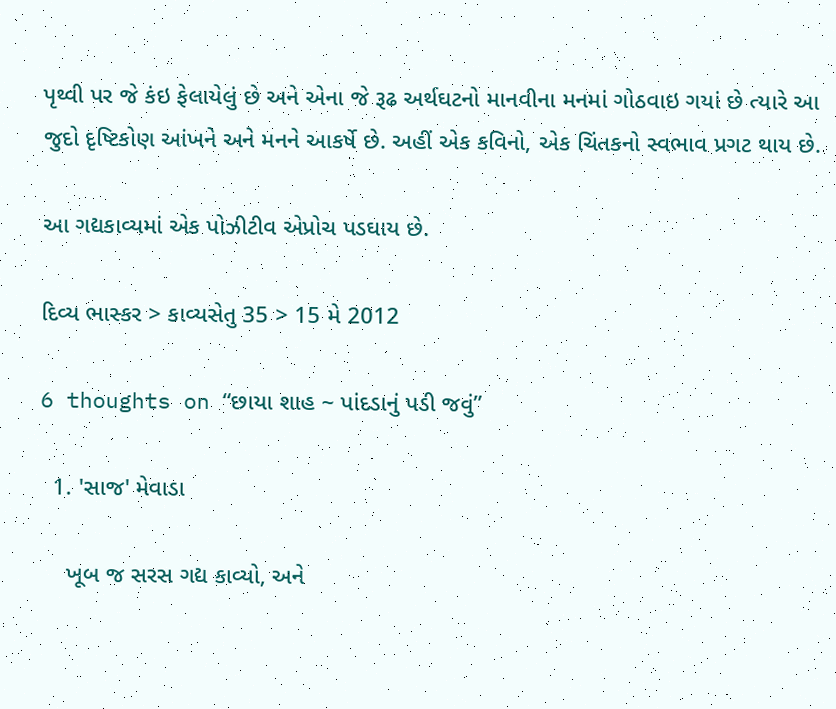પૃથ્વી પર જે કંઇ ફેલાયેલું છે અને એના જે રૂઢ અર્થઘટનો માનવીના મનમાં ગોઠવાઇ ગયાં છે ત્યારે આ જુદો દૃષ્ટિકોણ આંખને અને મનને આકર્ષે છે. અહીં એક કવિનો, એક ચિંતકનો સ્વભાવ પ્રગટ થાય છે.

આ ગદ્યકાવ્યમાં એક પોઝીટીવ એપ્રોચ પડઘાય છે.

દિવ્ય ભાસ્કર > કાવ્યસેતુ 35 > 15 મે 2012

6 thoughts on “છાયા શાહ ~ પાંદડાનું પડી જવું”

  1. 'સાજ' મેવાડા

    ખૂબ જ સરસ ગદ્ય કાવ્યો, અને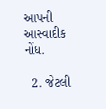આપની આસ્વાદીક નોંધ.

  2. જેટલી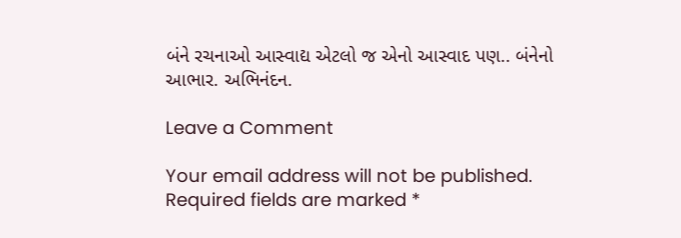બંને રચનાઓ આસ્વાદ્ય એટલો જ એનો આસ્વાદ પણ.. બંનેનો આભાર. અભિનંદન.

Leave a Comment

Your email address will not be published. Required fields are marked *